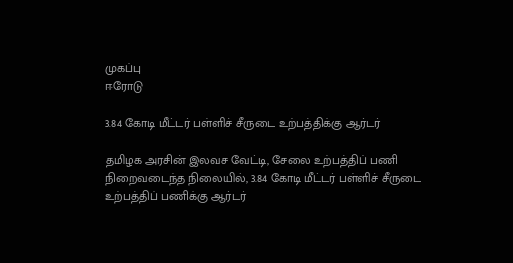முகப்பு
ஈரோடு

3.84 கோடி மீட்டர் பள்ளிச் சீருடை உற்பத்திக்கு ஆர்டர்

தமிழக அரசின் இலவச வேட்டி, சேலை உற்பத்திப் பணி நிறைவடைந்த நிலையில், 3.84 கோடி மீட்டர் பள்ளிச் சீருடை உற்பத்திப் பணிக்கு ஆர்டர்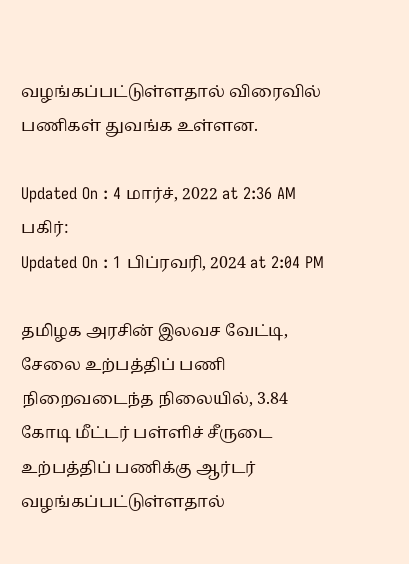வழங்கப்பட்டுள்ளதால் விரைவில் பணிகள் துவங்க உள்ளன.

Updated On : 4 மார்ச், 2022 at 2:36 AM
பகிர்:
Updated On : 1 பிப்ரவரி, 2024 at 2:04 PM

தமிழக அரசின் இலவச வேட்டி, சேலை உற்பத்திப் பணி நிறைவடைந்த நிலையில், 3.84 கோடி மீட்டர் பள்ளிச் சீருடை உற்பத்திப் பணிக்கு ஆர்டர் வழங்கப்பட்டுள்ளதால்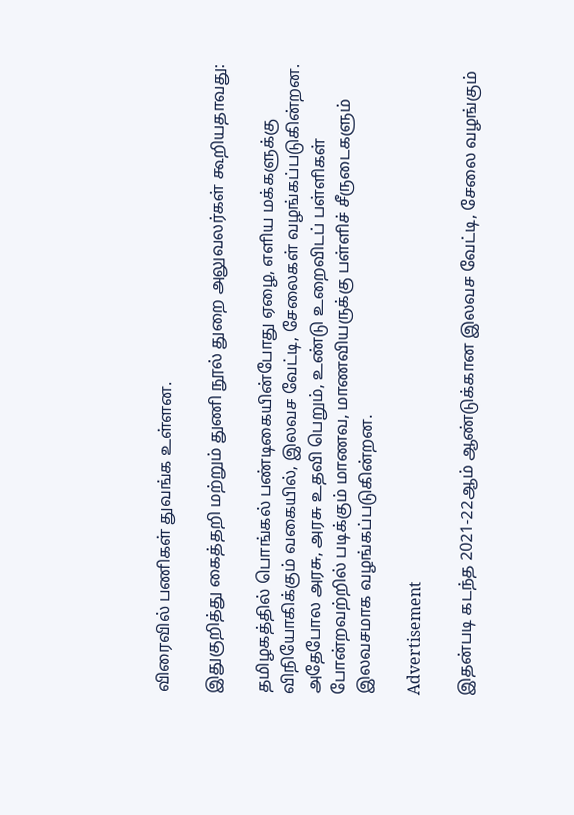விரைவில் பணிகள் துவங்க உள்ளன.

இதுகுறித்து கைத்தறி மற்றும் துணி நூல் துறை அலுவலர்கள் கூறியதாவது:

தமிழகத்தில் பொங்கல் பண்டிகையின்போது ஏழை, எளிய மக்களுக்கு விநியோகிக்கும் வகையில், இலவச வேட்டி, சேலைகள் வழங்கப்படுகின்றன. அதேபோல அரசு, அரசு உதவி பெறும், உண்டு உறைவிடப் பள்ளிகள் போன்றவற்றில் படிக்கும் மாணவ, மாணவியருக்கு பள்ளிச் சீருடைகளும் இலவசமாக வழங்கப்படுகின்றன.

Advertisement

இதன்படி கடந்த 2021-22ஆம் ஆண்டுக்கான இலவச வேட்டி, சேலை வழங்கும்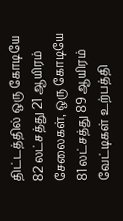திட்டத்தில் ஒரு கோடியே 82 லட்சத்து 21 ஆயிரம் சேலைகள், ஒரு கோடியே 81 லட்சத்து 89 ஆயிரம் வேட்டிகள் உற்பத்தி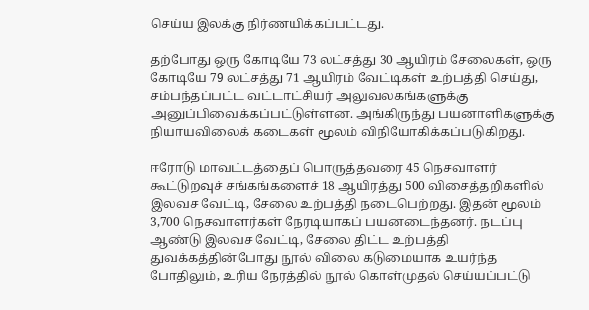செய்ய இலக்கு நிர்ணயிக்கப்பட்டது.

தற்போது ஒரு கோடியே 73 லட்சத்து 30 ஆயிரம் சேலைகள், ஒரு கோடியே 79 லட்சத்து 71 ஆயிரம் வேட்டிகள் உற்பத்தி செய்து, சம்பந்தப்பட்ட வட்டாட்சியர் அலுவலகங்களுக்கு அனுப்பிவைக்கப்பட்டுள்ளன. அங்கிருந்து பயனாளிகளுக்கு நியாயவிலைக் கடைகள் மூலம் விநியோகிக்கப்படுகிறது.

ஈரோடு மாவட்டத்தைப் பொருத்தவரை 45 நெசவாளர் கூட்டுறவுச் சங்கங்களைச் 18 ஆயிரத்து 500 விசைத்தறிகளில் இலவச வேட்டி, சேலை உற்பத்தி நடைபெற்றது. இதன் மூலம் 3,700 நெசவாளர்கள் நேரடியாகப் பயனடைந்தனர். நடப்பு ஆண்டு இலவச வேட்டி, சேலை திட்ட உற்பத்தி துவக்கத்தின்போது நூல் விலை கடுமையாக உயர்ந்த போதிலும், உரிய நேரத்தில் நூல் கொள்முதல் செய்யப்பட்டு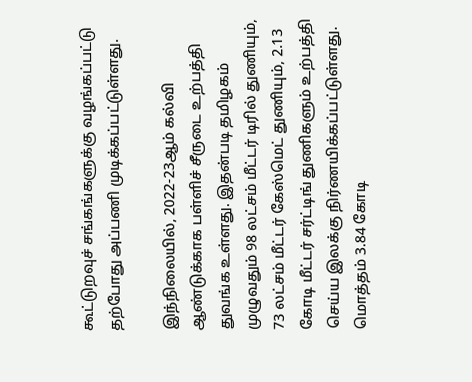கூட்டுறவுச் சங்கங்களுக்கு வழங்கப்பட்டு தற்போது அப்பணி முடிக்கப்பட்டுள்ளது.

இந்நிலையில், 2022-23ஆம் கல்வி ஆண்டுக்காக பள்ளிச் சீருடை உற்பத்தி துவங்க உள்ளது. இதன்படி தமிழகம் முழுவதும் 98 லட்சம் மீட்டர் டிரில் துணியும், 73 லட்சம் மீட்டர் கேஸ்மெட் துணியும், 2.13 கோடி மீட்டர் சர்ட்டிங் துணிகளும் உற்பத்தி செய்ய இலக்கு நிர்ணயிக்கப்பட்டுள்ளது. மொத்தம் 3.84 கோடி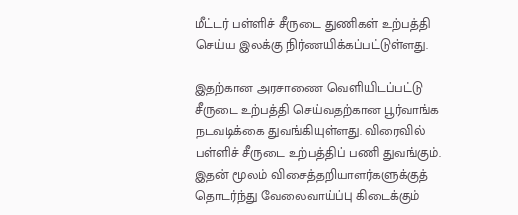மீட்டர் பள்ளிச் சீருடை துணிகள் உற்பத்தி செய்ய இலக்கு நிர்ணயிக்கப்பட்டுள்ளது.

இதற்கான அரசாணை வெளியிடப்பட்டு சீருடை உற்பத்தி செய்வதற்கான பூர்வாங்க நடவடிக்கை துவங்கியுள்ளது. விரைவில் பள்ளிச் சீருடை உற்பத்திப் பணி துவங்கும். இதன் மூலம் விசைத்தறியாளர்களுக்குத் தொடர்ந்து வேலைவாய்ப்பு கிடைக்கும்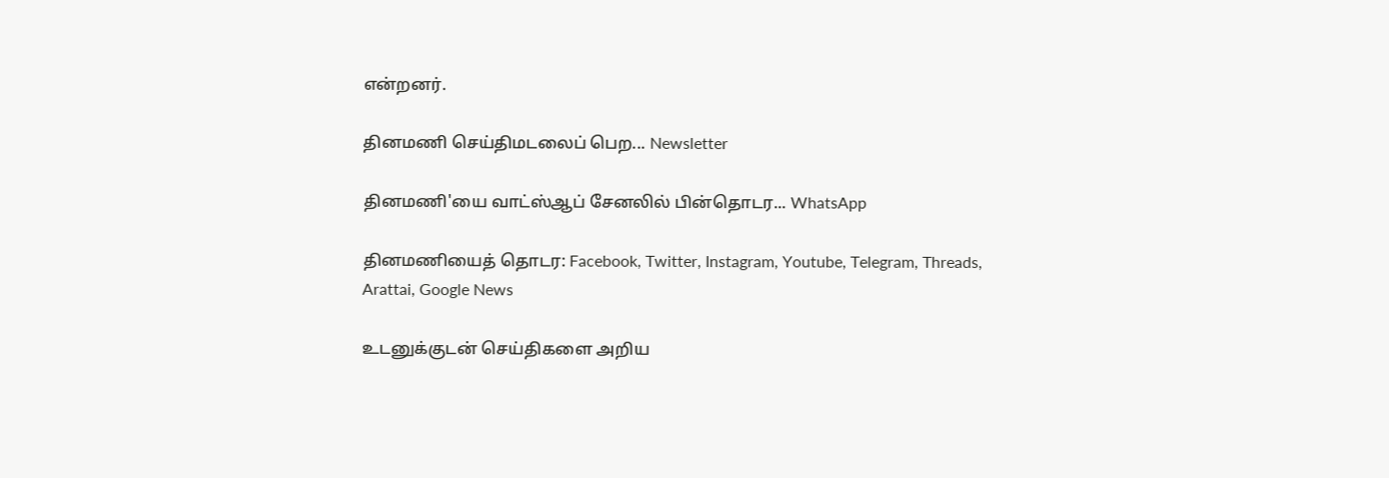என்றனர்.

தினமணி செய்திமடலைப் பெற... Newsletter

தினமணி'யை வாட்ஸ்ஆப் சேனலில் பின்தொடர... WhatsApp

தினமணியைத் தொடர: Facebook, Twitter, Instagram, Youtube, Telegram, Threads, Arattai, Google News

உடனுக்குடன் செய்திகளை அறிய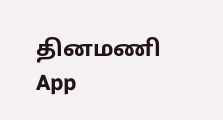தினமணி App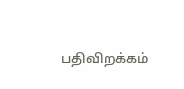பதிவிறக்கம்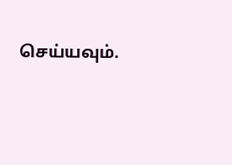செய்யவும்.